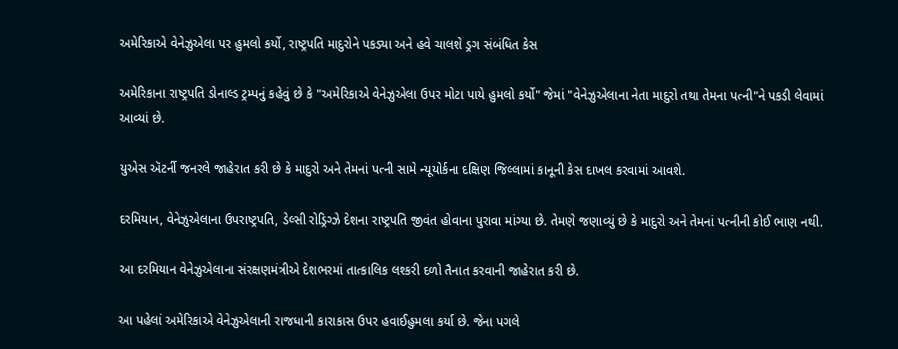અમેરિકાએ વેનેઝુએલા પર હુમલો કર્યો, રાષ્ટ્રપતિ માદુરોને પકડ્યા અને હવે ચાલશે ડ્રગ સંબંધિત કેસ

અમેરિકાના રાષ્ટ્રપતિ ડોનાલ્ડ ટ્રમ્પનું કહેવું છે કે "અમેરિકાએ વેનેઝુએલા ઉપર મોટા પાયે હુમલો કર્યો" જેમાં "વેનેઝુએલાના નેતા માદુરો તથા તેમના પત્ની"ને પકડી લેવામાં આવ્યાં છે.

યુએસ ઍટર્ની જનરલે જાહેરાત કરી છે કે માદુરો અને તેમનાં પત્ની સામે ન્યૂયોર્કના દક્ષિણ જિલ્લામાં કાનૂની કેસ દાખલ કરવામાં આવશે.

દરમિયાન, વેનેઝુએલાના ઉપરાષ્ટ્રપતિ, ડેલ્સી રોડ્રિગ્ઝે દેશના રાષ્ટ્રપતિ જીવંત હોવાના પુરાવા માંગ્યા છે. તેમણે જણાવ્યું છે કે માદુરો અને તેમનાં પત્નીની કોઈ ભાણ નથી.

આ દરમિયાન વેનેઝુએલાના સંરક્ષણમંત્રીએ દેશભરમાં તાત્કાલિક લશ્કરી દળો તૈનાત કરવાની જાહેરાત કરી છે.

આ પહેલાં અમેરિકાએ વેનેઝુએલાની રાજધાની કારાકાસ ઉપર હવાઈહુમલા કર્યા છે. જેના પગલે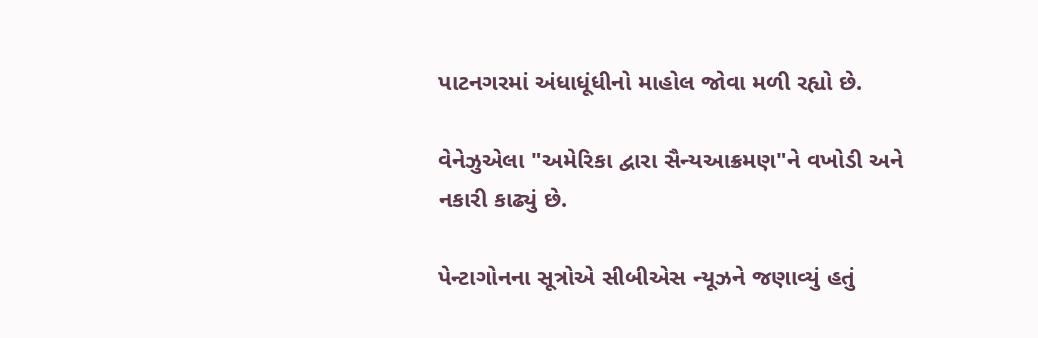પાટનગરમાં અંધાધૂંધીનો માહોલ જોવા મળી રહ્યો છે.

વેનેઝુએલા "અમેરિકા દ્વારા સૈન્યઆક્રમણ"ને વખોડી અને નકારી કાઢ્યું છે.

પેન્ટાગોનના સૂત્રોએ સીબીએસ ન્યૂઝને જણાવ્યું હતું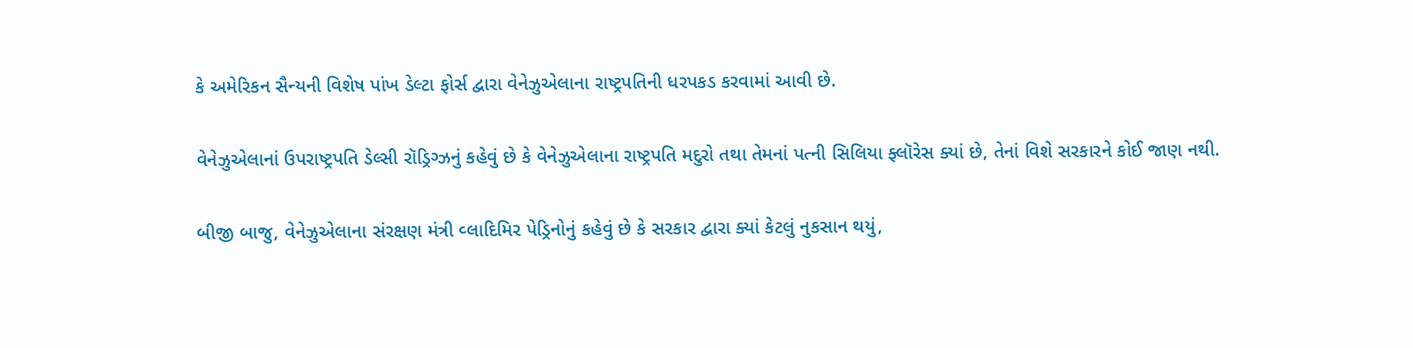કે અમેરિકન સૈન્યની વિશેષ પાંખ ડેલ્ટા ફોર્સ દ્વારા વેનેઝુએલાના રાષ્ટ્રપતિની ધરપકડ કરવામાં આવી છે.

વેનેઝુએલાનાં ઉપરાષ્ટ્રપતિ ડેલ્સી રૉડ્રિગ્ઝનું કહેવું છે કે વેનેઝુએલાના રાષ્ટ્રપતિ મદુરો તથા તેમનાં પત્ની સિલિયા ફ્લૉરેસ ક્યાં છે, તેનાં વિશે સરકારને કોઈ જાણ નથી.

બીજી બાજુ, વેનેઝુએલાના સંરક્ષણ મંત્રી વ્લાદિમિર પેડ્રિનોનું કહેવું છે કે સરકાર દ્વારા ક્યાં કેટલું નુકસાન થયું,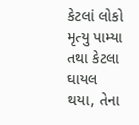કેટલાં લોકો મૃત્યુ પામ્યા તથા કેટલા ઘાયલ થયા, તેના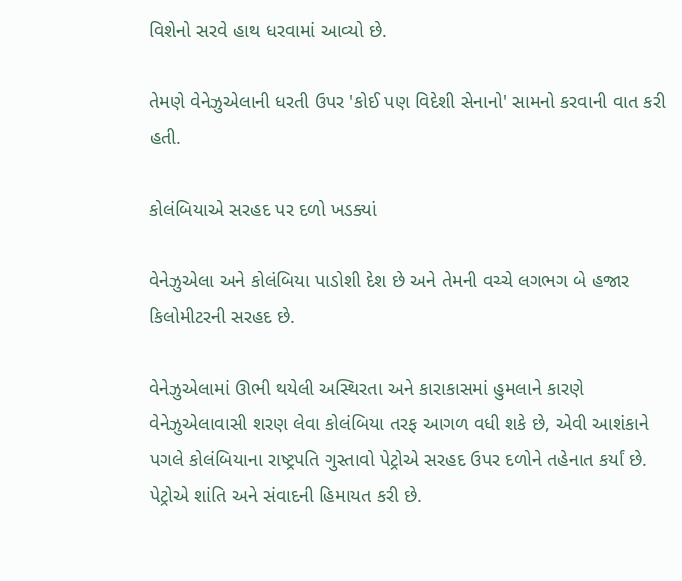વિશેનો સરવે હાથ ધરવામાં આવ્યો છે.

તેમણે વેનેઝુએલાની ધરતી ઉપર 'કોઈ પણ વિદેશી સેનાનો' સામનો કરવાની વાત કરી હતી.

કોલંબિયાએ સરહદ પર દળો ખડક્યાં

વેનેઝુએલા અને કોલંબિયા પાડોશી દેશ છે અને તેમની વચ્ચે લગભગ બે હજાર કિલોમીટરની સરહદ છે.

વેનેઝુએલામાં ઊભી થયેલી અસ્થિરતા અને કારાકાસમાં હુમલાને કારણે વેનેઝુએલાવાસી શરણ લેવા કોલંબિયા તરફ આગળ વધી શકે છે, એવી આશંકાને પગલે કોલંબિયાના રાષ્ટ્રપતિ ગુસ્તાવો પેટ્રોએ સરહદ ઉપર દળોને તહેનાત કર્યાં છે. પેટ્રોએ શાંતિ અને સંવાદની હિમાયત કરી છે.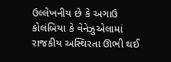ઉલ્લેખનીય છે કે અગાઉ કોલંબિયા કે વેનેઝુએલામાં રાજકીય અસ્થિરતા ઊભી થઈ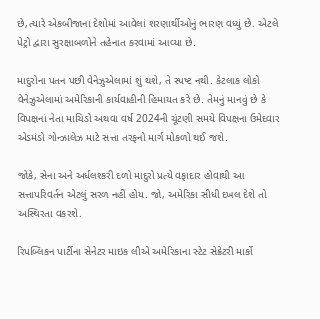છે,ત્યારે એકબીજાના દેશોમાં આવેલાં શરણાર્થીઓનું ભારણ વધ્યું છે. એટલે પેટ્રો દ્વારા સુરક્ષાબળોને તહેનાત કરવામાં આવ્યા છે.

માદુરોના પતન પછી વેનેઝુએલામાં શું થશે, તે સ્પષ્ટ નથી. કેટલાક લોકો વેનેઝુએલામાં અમેરિકાની કાર્યવાહીની હિમાયત કરે છે. તેમનું માનવું છે કે વિપક્ષનાં નેતા માચિડો અથવા વર્ષ 2024ની ચૂંટણી સમયે વિપક્ષના ઉમેદવાર એડમંડો ગોન્ઝાલેઝ માટે સત્તા તરફનો માર્ગ મોકળો થઈ જશે.

જોકે, સેના અને અર્ધલશ્કરી દળો માદુરો પ્રત્યે વફાદાર હોવાથી આ સત્તાપરિવર્તન એટલું સરળ નહીં હોય. જો, અમેરિકા સીધી દખલ દેશે તો અસ્થિરતા વકરશે.

રિપબ્લિકન પાર્ટીના સેનેટર માઇક લીએ અમેરિકાના સ્ટેટ સેક્રેટરી માર્કો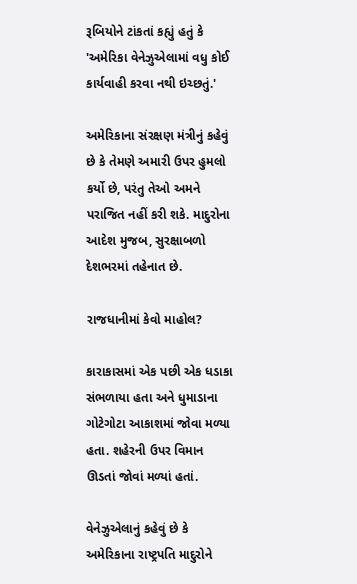રૂબિયોને ટાંકતાં કહ્યું હતું કે 'અમેરિકા વેનેઝુએલામાં વધુ કોઈ કાર્યવાહી કરવા નથી ઇચ્છતું.'

અમેરિકાના સંરક્ષણ મંત્રીનું કહેવું છે કે તેમણે અમારી ઉપર હુમલો કર્યો છે, પરંતુ તેઓ અમને પરાજિત નહીં કરી શકે. માદુરોના આદેશ મુજબ, સુરક્ષાબળો દેશભરમાં તહેનાત છે.

રાજધાનીમાં કેવો માહોલ?

કારાકાસમાં એક પછી એક ધડાકા સંભળાયા હતા અને ધુમાડાના ગોટેગોટા આકાશમાં જોવા મળ્યા હતા. શહેરની ઉપર વિમાન ઊડતાં જોવાં મળ્યાં હતાં.

વેનેઝુએલાનું કહેવું છે કે અમેરિકાના રાષ્ટ્રપતિ માદુરોને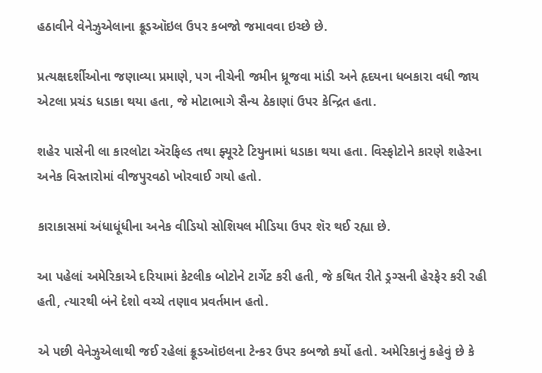હઠાવીને વેનેઝુએલાના ક્રૂડઑઇલ ઉપર કબજો જમાવવા ઇચ્છે છે.

પ્રત્યક્ષદર્શીઓના જણાવ્યા પ્રમાણે, પગ નીચેની જમીન ધ્રૂજવા માંડી અને હૃદયના ધબકારા વધી જાય એટલા પ્રચંડ ધડાકા થયા હતા, જે મોટાભાગે સૈન્ય ઠેકાણાં ઉપર કેન્દ્રિત હતા.

શહેર પાસેની લા કારલોટા ઍરફિલ્ડ તથા ફ્યૂરટે ટિયુનામાં ધડાકા થયા હતા. વિસ્ફોટોને કારણે શહેરના અનેક વિસ્તારોમાં વીજપુરવઠો ખોરવાઈ ગયો હતો.

કારાકાસમાં અંધાધૂંધીના અનેક વીડિયો સોશિયલ મીડિયા ઉપર શૅર થઈ રહ્યા છે.

આ પહેલાં અમેરિકાએ દરિયામાં કેટલીક બોટોને ટાર્ગેટ કરી હતી, જે કથિત રીતે ડ્રગ્સની હેરફેર કરી રહી હતી, ત્યારથી બંને દેશો વચ્ચે તણાવ પ્રવર્તમાન હતો.

એ પછી વેનેઝુએલાથી જઈ રહેલાં ક્રૂડઑઇલના ટેન્કર ઉપર કબજો કર્યો હતો. અમેરિકાનું કહેવું છે કે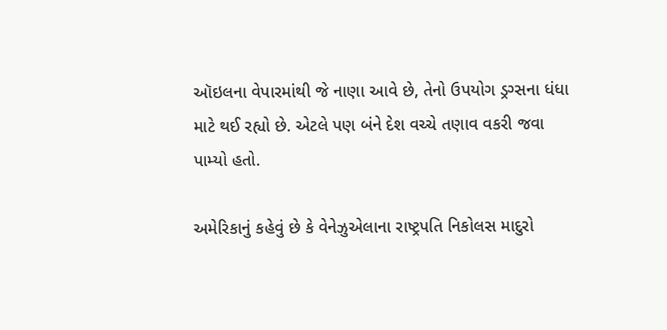ઑઇલના વેપારમાંથી જે નાણા આવે છે, તેનો ઉપયોગ ડ્રગ્સના ધંધા માટે થઈ રહ્યો છે. એટલે પણ બંને દેશ વચ્ચે તણાવ વકરી જવા પામ્યો હતો.

અમેરિકાનું કહેવું છે કે વેનેઝુએલાના રાષ્ટ્રપતિ નિકોલસ માદુરો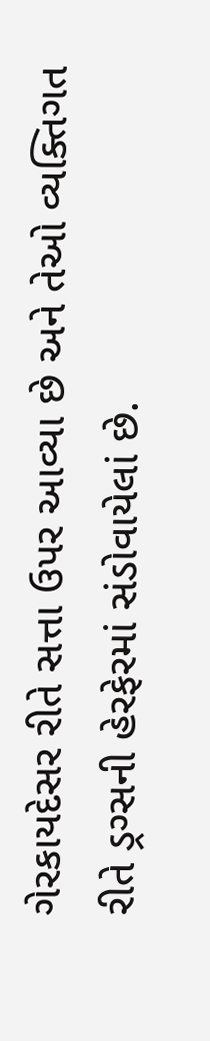ગેરકાયદેસર રીતે સત્તા ઉપર આવ્યા છે અને તેઓ વ્યક્તિગત રીતે ડ્રગ્સની હેરફેરમાં સંડોવાયેલાં છે.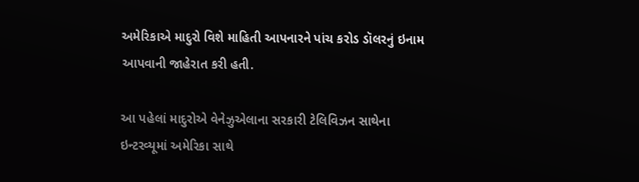અમેરિકાએ માદુરો વિશે માહિતી આપનારને પાંચ કરોડ ડૉલરનું ઇનામ આપવાની જાહેરાત કરી હતી.

આ પહેલાં માદુરોએ વેનેઝુએલાના સરકારી ટેલિવિઝન સાથેના ઇન્ટરવ્યૂમાં અમેરિકા સાથે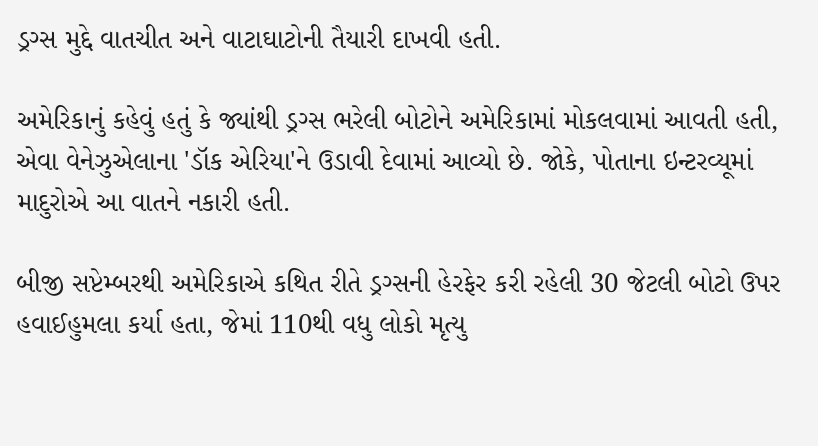ડ્રગ્સ મુદ્દે વાતચીત અને વાટાઘાટોની તૈયારી દાખવી હતી.

અમેરિકાનું કહેવું હતું કે જ્યાંથી ડ્રગ્સ ભરેલી બોટોને અમેરિકામાં મોકલવામાં આવતી હતી, એવા વેનેઝુએલાના 'ડૉક એરિયા'ને ઉડાવી દેવામાં આવ્યો છે. જોકે, પોતાના ઇન્ટરવ્યૂમાં માદુરોએ આ વાતને નકારી હતી.

બીજી સપ્ટેમ્બરથી અમેરિકાએ કથિત રીતે ડ્રગ્સની હેરફેર કરી રહેલી 30 જેટલી બોટો ઉપર હવાઈહુમલા કર્યા હતા, જેમાં 110થી વધુ લોકો મૃત્યુ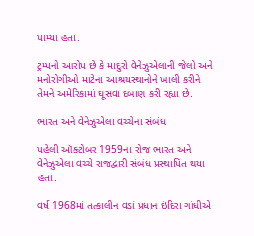પામ્યા હતા.

ટ્રમ્પનો આરોપ છે કે માદુરો વેનેઝુએલાની જેલો અને મનોરોગીઓ માટેના આશ્રયસ્થાનોને ખાલી કરીને તેમને અમેરિકામાં ઘૂસવા દબાણ કરી રહ્યા છે.

ભારત અને વેનેઝુએલા વચ્ચેના સંબંધ

પહેલી ઑક્ટોબર 1959ના રોજ ભારત અને વેનેઝુએલા વચ્ચે રાજદ્વારી સંબંધ પ્રસ્થાપિત થયા હતા.

વર્ષ 1968માં તત્કાલીન વડાં પ્રધાન ઇંદિરા ગાંધીએ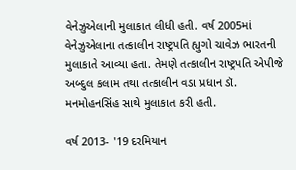વેનેઝુએલાની મુલાકાત લીધી હતી. વર્ષ 2005માં વેનેઝુએલાના તત્કાલીન રાષ્ટ્રપતિ હ્યુગો ચાવેઝ ભારતની મુલાકાતે આવ્યા હતા. તેમણે તત્કાલીન રાષ્ટ્રપતિ એપીજે અબ્દુલ કલામ તથા તત્કાલીન વડા પ્રધાન ડૉ. મનમોહનસિંહ સાથે મુલાકાત કરી હતી.

વર્ષ 2013- '19 દરમિયાન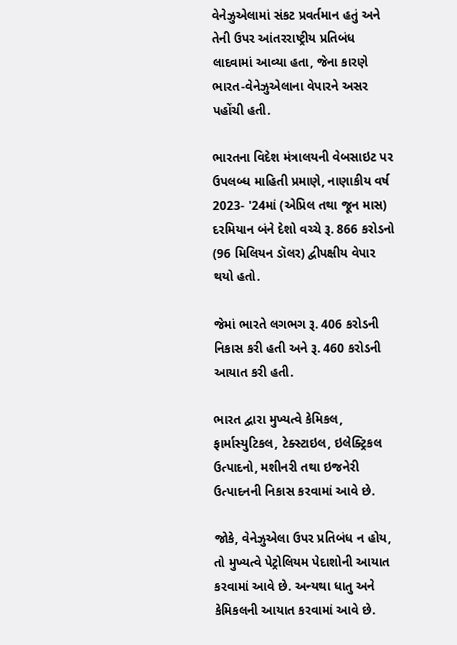વેનેઝુએલામાં સંકટ પ્રવર્તમાન હતું અને તેની ઉપર આંતરરાષ્ટ્રીય પ્રતિબંધ લાદવામાં આવ્યા હતા, જેના કારણે ભારત-વેનેઝુએલાના વેપારને અસર પહોંચી હતી.

ભારતના વિદેશ મંત્રાલયની વેબસાઇટ પર ઉપલબ્ધ માહિતી પ્રમાણે, નાણાકીય વર્ષ 2023- '24માં (એપ્રિલ તથા જૂન માસ) દરમિયાન બંને દેશો વચ્ચે રૂ. 866 કરોડનો (96 મિલિયન ડૉલર) દ્વીપક્ષીય વેપાર થયો હતો.

જેમાં ભારતે લગભગ રૂ. 406 કરોડની નિકાસ કરી હતી અને રૂ. 460 કરોડની આયાત કરી હતી.

ભારત દ્વારા મુખ્યત્વે કેમિકલ, ફાર્માસ્યુટિકલ, ટેક્સ્ટાઇલ, ઇલેક્ટ્રિકલ ઉત્પાદનો, મશીનરી તથા ઇજનેરી ઉત્પાદનની નિકાસ કરવામાં આવે છે.

જોકે, વેનેઝુએલા ઉપર પ્રતિબંધ ન હોય, તો મુખ્યત્વે પેટ્રોલિયમ પેદાશોની આયાત કરવામાં આવે છે. અન્યથા ધાતુ અને કેમિકલની આયાત કરવામાં આવે છે.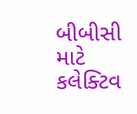બીબીસી માટે કલેક્ટિવ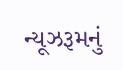ન્યૂઝરૂમનું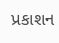પ્રકાશન